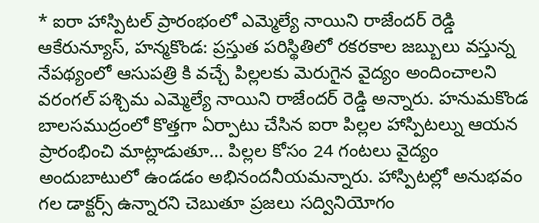* ఐరా హాస్పిటల్ ప్రారంభంలో ఎమ్మెల్యే నాయిని రాజేందర్ రెడ్డి
ఆకేరున్యూస్, హన్మకొండ: ప్రస్తుత పరిస్థితిలో రకరకాల జబ్బులు వస్తున్న నేపథ్యంలో ఆసుపత్రి కి వచ్చే పిల్లలకు మెరుగైన వైద్యం అందించాలని వరంగల్ పశ్చిమ ఎమ్మెల్యే నాయిని రాజేందర్ రెడ్డి అన్నారు. హనుమకొండ బాలసముద్రంలో కొత్తగా ఏర్పాటు చేసిన ఐరా పిల్లల హాస్పిటల్ను ఆయన ప్రారంభించి మాట్లాడుతూ… పిల్లల కోసం 24 గంటలు వైద్యం అందుబాటులో ఉండడం అభినందనీయమన్నారు. హాస్పిటల్లో అనుభవం గల డాక్టర్స్ ఉన్నారని చెబుతూ ప్రజలు సద్వినియోగం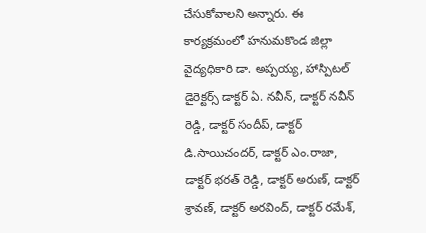చేసుకోవాలని అన్నారు. ఈ కార్యక్రమంలో హనుమకొండ జిల్లా వైద్యధికారి డా. అప్పయ్య, హాస్పిటల్ డైరెక్టర్స్ డాక్టర్ ఏ. నవీన్, డాక్టర్ నవీన్ రెడ్డి, డాక్టర్ సందీప్, డాక్టర్ డి.సాయిచందర్, డాక్టర్ ఎం.రాజా, డాక్టర్ భరత్ రెడ్డి, డాక్టర్ అరుణ్, డాక్టర్ శ్రావణ్, డాక్టర్ అరవింద్, డాక్టర్ రమేశ్,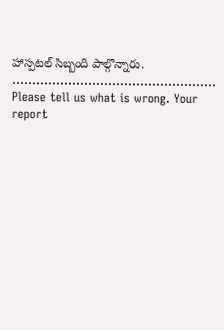హాస్పటల్ సిబ్బంది పాల్గొన్నారు.
……………………………………………
Please tell us what is wrong. Your report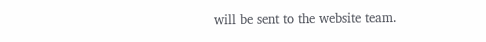will be sent to the website team.